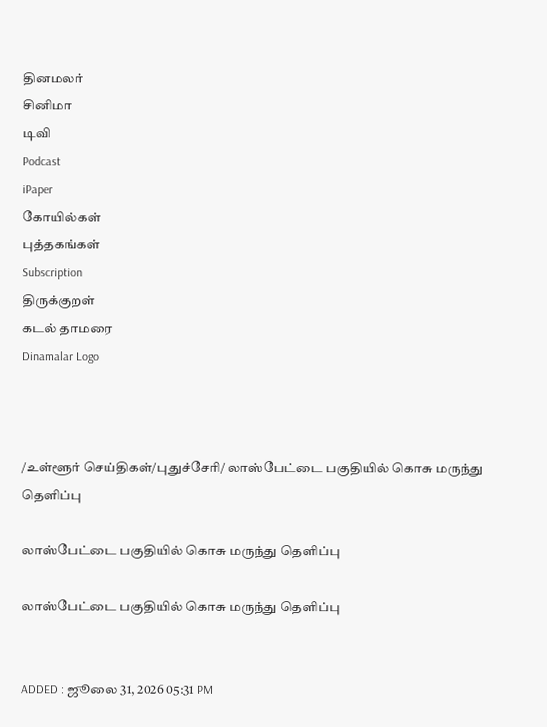தினமலர்
சினிமா
டிவி
Podcast
iPaper
கோயில்கள்
புத்தகங்கள்
Subscription
திருக்குறள்
கடல் தாமரை
Dinamalar Logo



/உள்ளூர் செய்திகள்/புதுச்சேரி/ லாஸ்பேட்டை பகுதியில் கொசு மருந்து தெளிப்பு

லாஸ்பேட்டை பகுதியில் கொசு மருந்து தெளிப்பு

லாஸ்பேட்டை பகுதியில் கொசு மருந்து தெளிப்பு


ADDED : ஜூலை 31, 2026 05:31 PM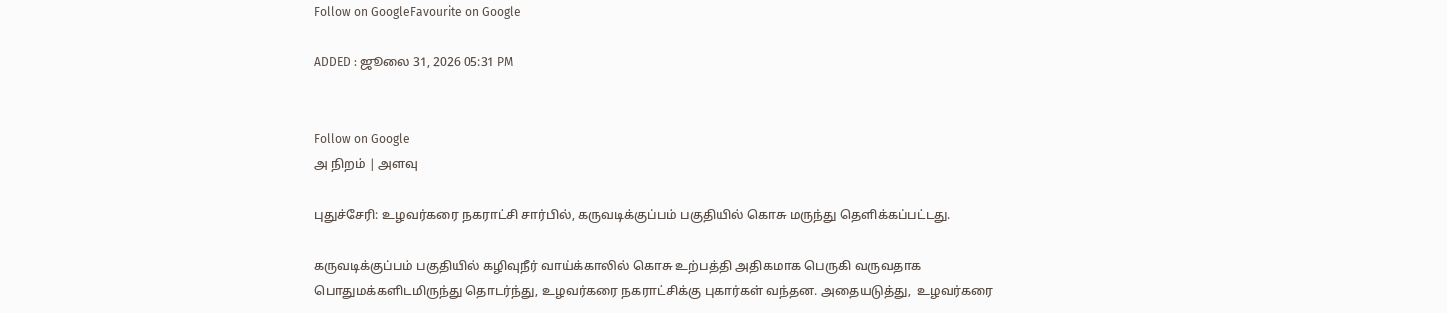Follow on GoogleFavourite on Google

ADDED : ஜூலை 31, 2026 05:31 PM


Follow on Google
அ நிறம் | அளவு

புதுச்சேரி: உழவர்கரை நகராட்சி சார்பில், கருவடிக்குப்பம் பகுதியில் கொசு மருந்து தெளிக்கப்பட்டது.

கருவடிக்குப்பம் பகுதியில் கழிவுநீர் வாய்க்காலில் கொசு உற்பத்தி அதிகமாக பெருகி வருவதாக பொதுமக்களிடமிருந்து தொடர்ந்து, உழவர்கரை நகராட்சிக்கு புகார்கள் வந்தன. அதையடுத்து,  உழவர்கரை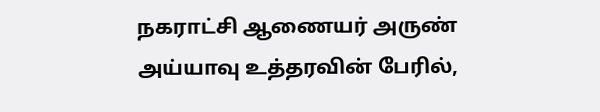நகராட்சி ஆணையர் அருண் அய்யாவு உத்தரவின் பேரில்,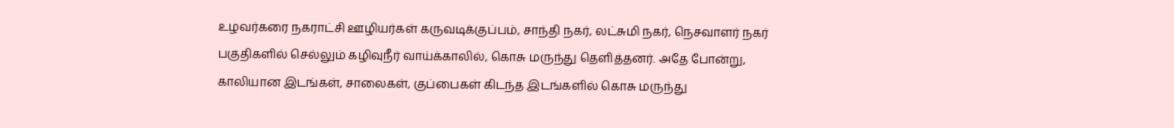உழவர்கரை நகராட்சி ஊழியர்கள் கருவடிக்குப்பம், சாந்தி நகர், லட்சுமி நகர், நெசவாளர் நகர் பகுதிகளில் செல்லும் கழிவுநீர் வாய்க்காலில், கொசு மருந்து தெளித்தனர். அதே போன்று, காலியான இடங்கள், சாலைகள், குப்பைகள் கிடந்த இடங்களில் கொசு மருந்து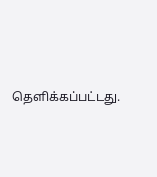தெளிக்கப்பட்டது.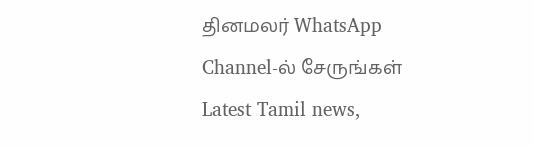தினமலர் WhatsApp Channel-ல் சேருங்கள்
Latest Tamil news,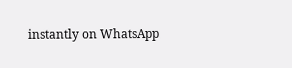instantly on WhatsApp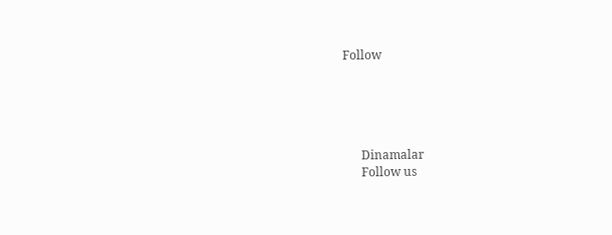Follow





      Dinamalar
      Follow us